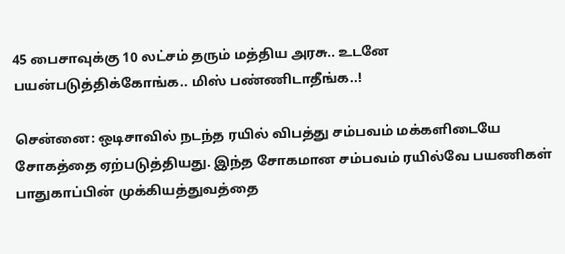45 பைசாவுக்கு 10 லட்சம் தரும் மத்திய அரசு.. உடனே பயன்படுத்திக்கோங்க.. மிஸ் பண்ணிடாதீங்க..!

சென்னை: ஒடிசாவில் நடந்த ரயில் விபத்து சம்பவம் மக்களிடையே சோகத்தை ஏற்படுத்தியது. இந்த சோகமான சம்பவம் ரயில்வே பயணிகள் பாதுகாப்பின் முக்கியத்துவத்தை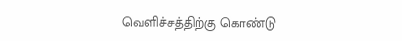வெளிச்சத்திற்கு கொண்டு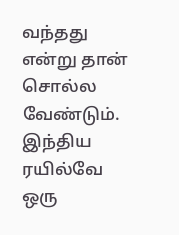வந்தது என்று தான் சொல்ல வேண்டும். இந்திய ரயில்வே ஒரு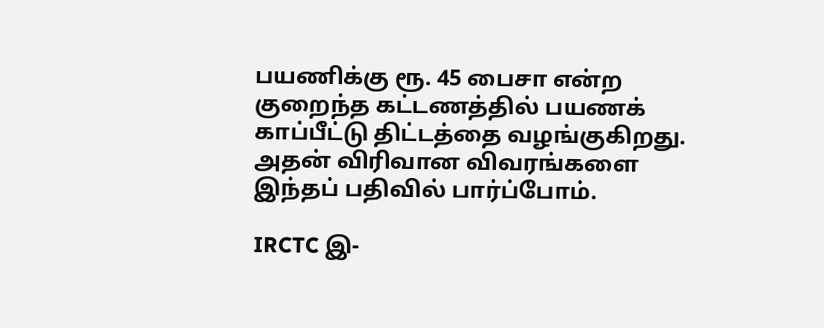பயணிக்கு ரூ. 45 பைசா என்ற குறைந்த கட்டணத்தில் பயணக் காப்பீட்டு திட்டத்தை வழங்குகிறது. அதன் விரிவான விவரங்களை இந்தப் பதிவில் பார்ப்போம்.

IRCTC இ-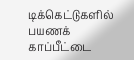டிக்கெட்டுகளில் பயணக் காப்பீட்டை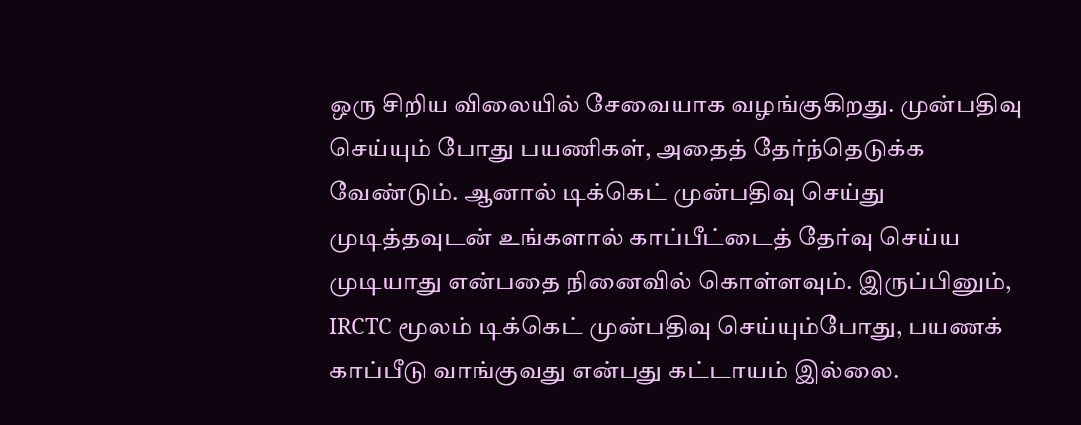ஒரு சிறிய விலையில் சேவையாக வழங்குகிறது. முன்பதிவு செய்யும் போது பயணிகள், அதைத் தேர்ந்தெடுக்க வேண்டும். ஆனால் டிக்கெட் முன்பதிவு செய்து முடித்தவுடன் உங்களால் காப்பீட்டைத் தேர்வு செய்ய முடியாது என்பதை நினைவில் கொள்ளவும். இருப்பினும், IRCTC மூலம் டிக்கெட் முன்பதிவு செய்யும்போது, பயணக் காப்பீடு வாங்குவது என்பது கட்டாயம் இல்லை.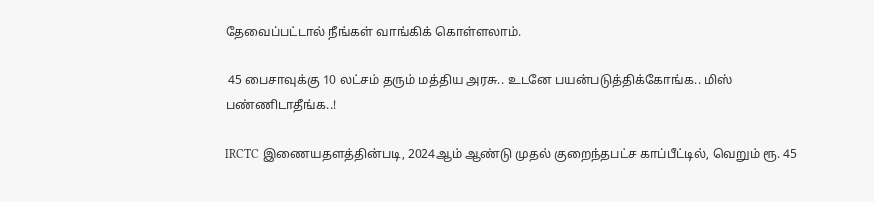தேவைப்பட்டால் நீங்கள் வாங்கிக் கொள்ளலாம்.

 45 பைசாவுக்கு 10 லட்சம் தரும் மத்திய அரசு.. உடனே பயன்படுத்திக்கோங்க.. மிஸ் பண்ணிடாதீங்க..!

IRCTC இணையதளத்தின்படி, 2024ஆம் ஆண்டு முதல் குறைந்தபட்ச காப்பீட்டில், வெறும் ரூ. 45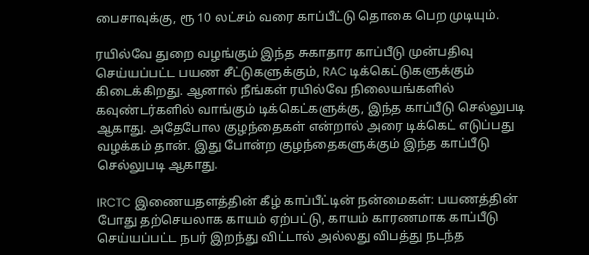பைசாவுக்கு, ரூ 10 லட்சம் வரை காப்பீட்டு தொகை பெற முடியும்.

ரயில்வே துறை வழங்கும் இந்த சுகாதார காப்பீடு முன்பதிவு செய்யப்பட்ட பயண சீட்டுகளுக்கும், RAC டிக்கெட்டுகளுக்கும் கிடைக்கிறது. ஆனால் நீங்கள் ரயில்வே நிலையங்களில் கவுண்டர்களில் வாங்கும் டிக்கெட்களுக்கு, இந்த காப்பீடு செல்லுபடி ஆகாது. அதேபோல குழந்தைகள் என்றால் அரை டிக்கெட் எடுப்பது வழக்கம் தான். இது போன்ற குழந்தைகளுக்கும் இந்த காப்பீடு செல்லுபடி ஆகாது.

IRCTC இணையதளத்தின் கீழ் காப்பீட்டின் நன்மைகள்: பயணத்தின் போது தற்செயலாக காயம் ஏற்பட்டு, காயம் காரணமாக காப்பீடு செய்யப்பட்ட நபர் இறந்து விட்டால் அல்லது விபத்து நடந்த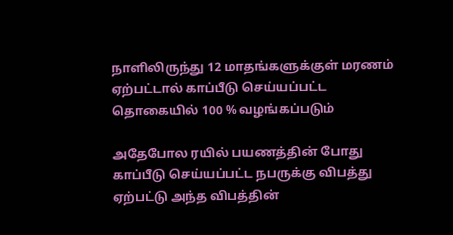நாளிலிருந்து 12 மாதங்களுக்குள் மரணம் ஏற்பட்டால் காப்பீடு செய்யப்பட்ட தொகையில் 100 % வழங்கப்படும்

அதேபோல ரயில் பயணத்தின் போது காப்பீடு செய்யப்பட்ட நபருக்கு விபத்து ஏற்பட்டு அந்த விபத்தின்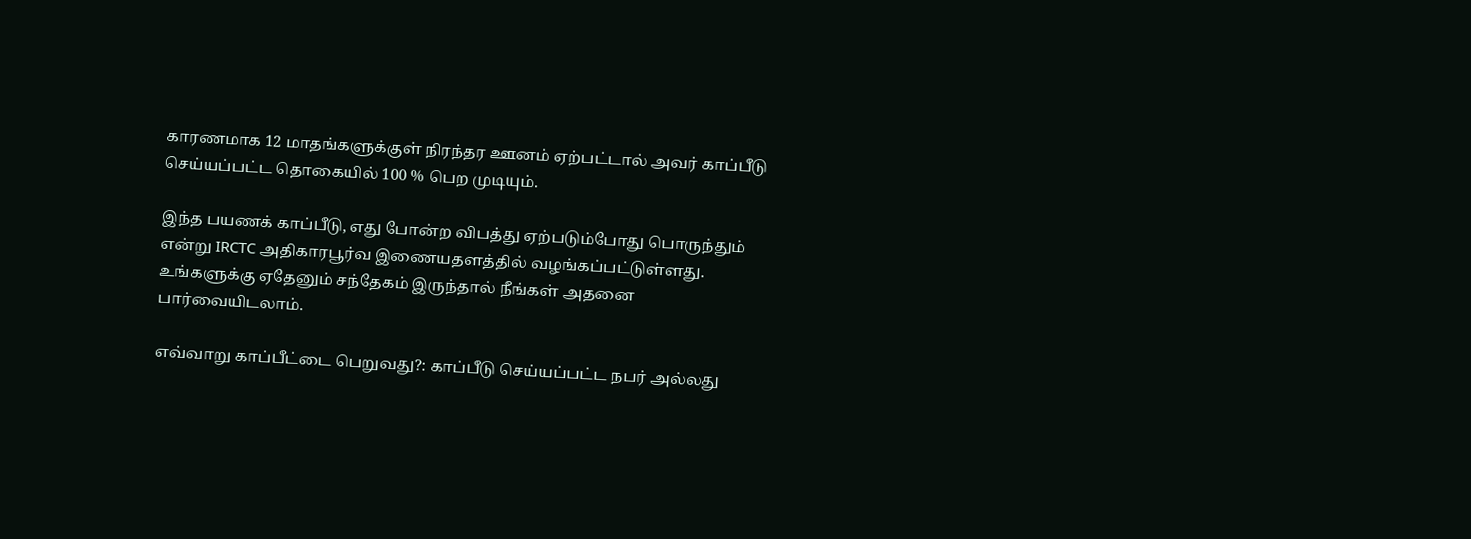காரணமாக 12 மாதங்களுக்குள் நிரந்தர ஊனம் ஏற்பட்டால் அவர் காப்பீடு செய்யப்பட்ட தொகையில் 100 % பெற முடியும்.

இந்த பயணக் காப்பீடு, எது போன்ற விபத்து ஏற்படும்போது பொருந்தும் என்று IRCTC அதிகாரபூர்வ இணையதளத்தில் வழங்கப்பட்டுள்ளது. உங்களுக்கு ஏதேனும் சந்தேகம் இருந்தால் நீங்கள் அதனை பார்வையிடலாம்.

எவ்வாறு காப்பீட்டை பெறுவது?: காப்பீடு செய்யப்பட்ட நபர் அல்லது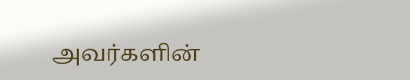அவர்களின்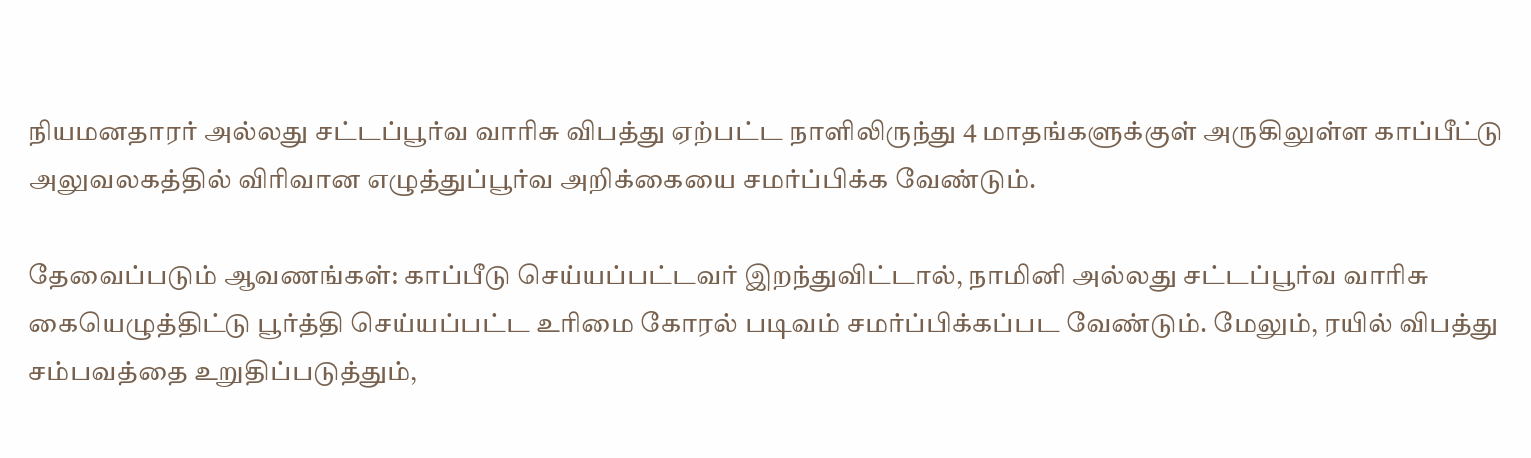நியமனதாரர் அல்லது சட்டப்பூர்வ வாரிசு விபத்து ஏற்பட்ட நாளிலிருந்து 4 மாதங்களுக்குள் அருகிலுள்ள காப்பீட்டு அலுவலகத்தில் விரிவான எழுத்துப்பூர்வ அறிக்கையை சமர்ப்பிக்க வேண்டும்.

தேவைப்படும் ஆவணங்கள்: காப்பீடு செய்யப்பட்டவர் இறந்துவிட்டால், நாமினி அல்லது சட்டப்பூர்வ வாரிசு கையெழுத்திட்டு பூர்த்தி செய்யப்பட்ட உரிமை கோரல் படிவம் சமர்ப்பிக்கப்பட வேண்டும். மேலும், ரயில் விபத்து சம்பவத்தை உறுதிப்படுத்தும்,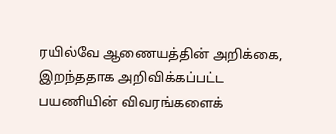ரயில்வே ஆணையத்தின் அறிக்கை, இறந்ததாக அறிவிக்கப்பட்ட பயணியின் விவரங்களைக்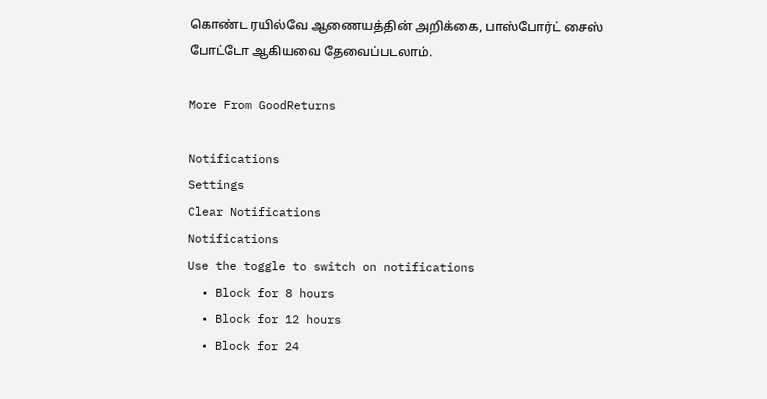கொண்ட ரயில்வே ஆணையத்தின் அறிக்கை, பாஸ்போர்ட் சைஸ் போட்டோ ஆகியவை தேவைப்படலாம்.

More From GoodReturns

Notifications
Settings
Clear Notifications
Notifications
Use the toggle to switch on notifications
  • Block for 8 hours
  • Block for 12 hours
  • Block for 24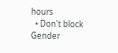hours
  • Don't block
Gender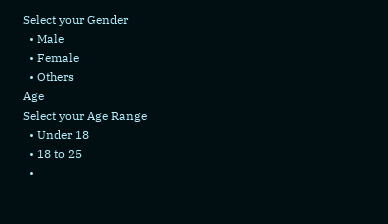Select your Gender
  • Male
  • Female
  • Others
Age
Select your Age Range
  • Under 18
  • 18 to 25
  •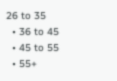26 to 35
  • 36 to 45
  • 45 to 55
  • 55+